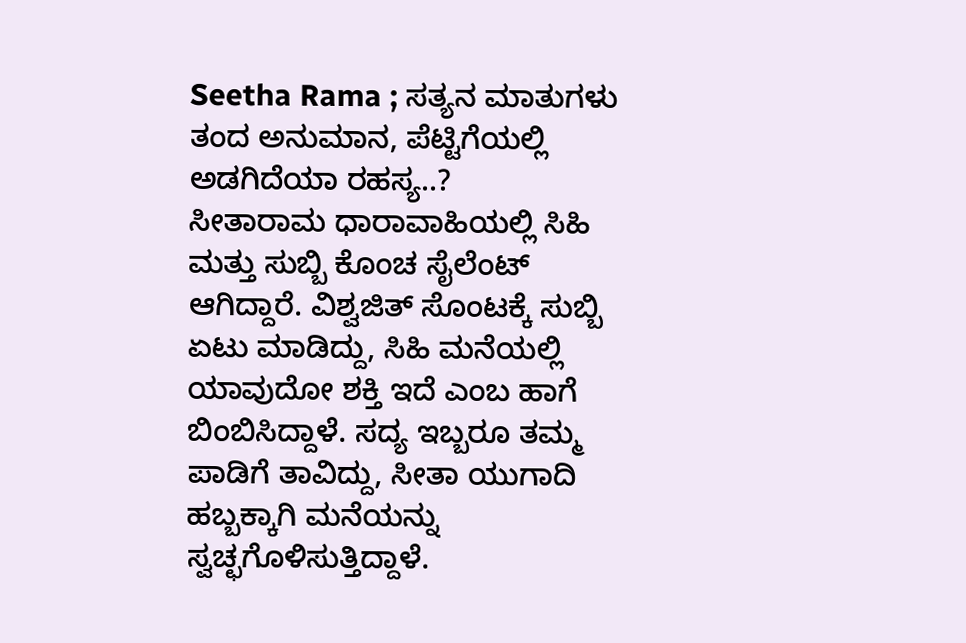Seetha Rama ; ಸತ್ಯನ ಮಾತುಗಳು ತಂದ ಅನುಮಾನ, ಪೆಟ್ಟಿಗೆಯಲ್ಲಿ ಅಡಗಿದೆಯಾ ರಹಸ್ಯ..?
ಸೀತಾರಾಮ ಧಾರಾವಾಹಿಯಲ್ಲಿ ಸಿಹಿ ಮತ್ತು ಸುಬ್ಬಿ ಕೊಂಚ ಸೈಲೆಂಟ್ ಆಗಿದ್ದಾರೆ. ವಿಶ್ವಜಿತ್ ಸೊಂಟಕ್ಕೆ ಸುಬ್ಬಿ ಏಟು ಮಾಡಿದ್ದು, ಸಿಹಿ ಮನೆಯಲ್ಲಿ ಯಾವುದೋ ಶಕ್ತಿ ಇದೆ ಎಂಬ ಹಾಗೆ ಬಿಂಬಿಸಿದ್ದಾಳೆ. ಸದ್ಯ ಇಬ್ಬರೂ ತಮ್ಮ ಪಾಡಿಗೆ ತಾವಿದ್ದು, ಸೀತಾ ಯುಗಾದಿ ಹಬ್ಬಕ್ಕಾಗಿ ಮನೆಯನ್ನು ಸ್ವಚ್ಛಗೊಳಿಸುತ್ತಿದ್ದಾಳೆ.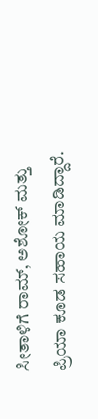ಸೀತಾಳಿಗೆ ರಾಮ್, ಅಶೋಕ್ ಮತ್ತು ಪ್ರಿಯಾ ಕೂಡ ಸಹಾಯ ಮಾಡಿದ್ದಾರೆ.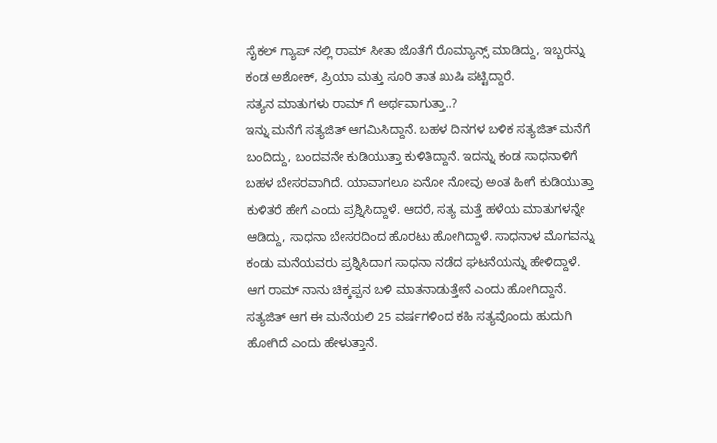ಸೈಕಲ್ ಗ್ಯಾಪ್ ನಲ್ಲಿ ರಾಮ್ ಸೀತಾ ಜೊತೆಗೆ ರೊಮ್ಯಾನ್ಸ್ ಮಾಡಿದ್ದು, ಇಬ್ಬರನ್ನು ಕಂಡ ಅಶೋಕ್, ಪ್ರಿಯಾ ಮತ್ತು ಸೂರಿ ತಾತ ಖುಷಿ ಪಟ್ಟಿದ್ದಾರೆ.
ಸತ್ಯನ ಮಾತುಗಳು ರಾಮ್ ಗೆ ಅರ್ಥವಾಗುತ್ತಾ..?
ಇನ್ನು ಮನೆಗೆ ಸತ್ಯಜಿತ್ ಆಗಮಿಸಿದ್ದಾನೆ. ಬಹಳ ದಿನಗಳ ಬಳಿಕ ಸತ್ಯಜಿತ್ ಮನೆಗೆ ಬಂದಿದ್ದು, ಬಂದವನೇ ಕುಡಿಯುತ್ತಾ ಕುಳಿತಿದ್ದಾನೆ. ಇದನ್ನು ಕಂಡ ಸಾಧನಾಳಿಗೆ ಬಹಳ ಬೇಸರವಾಗಿದೆ. ಯಾವಾಗಲೂ ಏನೋ ನೋವು ಅಂತ ಹೀಗೆ ಕುಡಿಯುತ್ತಾ ಕುಳಿತರೆ ಹೇಗೆ ಎಂದು ಪ್ರಶ್ನಿಸಿದ್ದಾಳೆ. ಆದರೆ, ಸತ್ಯ ಮತ್ತೆ ಹಳೆಯ ಮಾತುಗಳನ್ನೇ ಆಡಿದ್ದು, ಸಾಧನಾ ಬೇಸರದಿಂದ ಹೊರಟು ಹೋಗಿದ್ದಾಳೆ. ಸಾಧನಾಳ ಮೊಗವನ್ನು ಕಂಡು ಮನೆಯವರು ಪ್ರಶ್ನಿಸಿದಾಗ ಸಾಧನಾ ನಡೆದ ಘಟನೆಯನ್ನು ಹೇಳಿದ್ದಾಳೆ. ಆಗ ರಾಮ್ ನಾನು ಚಿಕ್ಕಪ್ಪನ ಬಳಿ ಮಾತನಾಡುತ್ತೇನೆ ಎಂದು ಹೋಗಿದ್ದಾನೆ. ಸತ್ಯಜಿತ್ ಆಗ ಈ ಮನೆಯಲಿ 25 ವರ್ಷಗಳಿಂದ ಕಹಿ ಸತ್ಯವೊಂದು ಹುದುಗಿ ಹೋಗಿದೆ ಎಂದು ಹೇಳುತ್ತಾನೆ.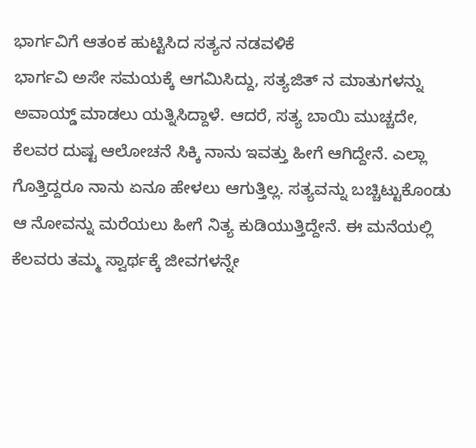ಭಾರ್ಗವಿಗೆ ಆತಂಕ ಹುಟ್ಟಿಸಿದ ಸತ್ಯನ ನಡವಳಿಕೆ
ಭಾರ್ಗವಿ ಅಸೇ ಸಮಯಕ್ಕೆ ಆಗಮಿಸಿದ್ದು, ಸತ್ಯಜಿತ್ ನ ಮಾತುಗಳನ್ನು ಅವಾಯ್ಡ್ ಮಾಡಲು ಯತ್ನಿಸಿದ್ದಾಳೆ. ಆದರೆ, ಸತ್ಯ ಬಾಯಿ ಮುಚ್ಚದೇ, ಕೆಲವರ ದುಷ್ಟ ಆಲೋಚನೆ ಸಿಕ್ಕಿ ನಾನು ಇವತ್ತು ಹೀಗೆ ಆಗಿದ್ದೇನೆ. ಎಲ್ಲಾ ಗೊತ್ತಿದ್ದರೂ ನಾನು ಏನೂ ಹೇಳಲು ಆಗುತ್ತಿಲ್ಲ. ಸತ್ಯವನ್ನು ಬಚ್ಚಿಟ್ಟುಕೊಂಡು ಆ ನೋವನ್ನು ಮರೆಯಲು ಹೀಗೆ ನಿತ್ಯ ಕುಡಿಯುತ್ತಿದ್ದೇನೆ. ಈ ಮನೆಯಲ್ಲಿ ಕೆಲವರು ತಮ್ಮ ಸ್ವಾರ್ಥಕ್ಕೆ ಜೀವಗಳನ್ನೇ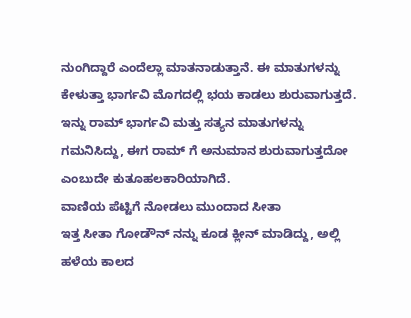ನುಂಗಿದ್ದಾರೆ ಎಂದೆಲ್ಲಾ ಮಾತನಾಡುತ್ತಾನೆ. ಈ ಮಾತುಗಳನ್ನು ಕೇಳುತ್ತಾ ಭಾರ್ಗವಿ ಮೊಗದಲ್ಲಿ ಭಯ ಕಾಡಲು ಶುರುವಾಗುತ್ತದೆ. ಇನ್ನು ರಾಮ್ ಭಾರ್ಗವಿ ಮತ್ತು ಸತ್ಯನ ಮಾತುಗಳನ್ನು ಗಮನಿಸಿದ್ದು, ಈಗ ರಾಮ್ ಗೆ ಅನುಮಾನ ಶುರುವಾಗುತ್ತದೋ ಎಂಬುದೇ ಕುತೂಹಲಕಾರಿಯಾಗಿದೆ.
ವಾಣಿಯ ಪೆಟ್ಟಿಗೆ ನೋಡಲು ಮುಂದಾದ ಸೀತಾ
ಇತ್ತ ಸೀತಾ ಗೋಡೌನ್ ನನ್ನು ಕೂಡ ಕ್ಲೀನ್ ಮಾಡಿದ್ದು, ಅಲ್ಲಿ ಹಳೆಯ ಕಾಲದ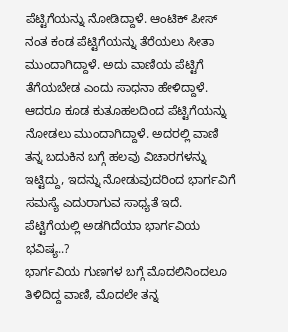ಪೆಟ್ಟಿಗೆಯನ್ನು ನೋಡಿದ್ದಾಳೆ. ಆಂಟಿಕ್ ಪೀಸ್ ನಂತ ಕಂಡ ಪೆಟ್ಟಿಗೆಯನ್ನು ತೆರೆಯಲು ಸೀತಾ ಮುಂದಾಗಿದ್ದಾಳೆ. ಅದು ವಾಣಿಯ ಪೆಟ್ಟಿಗೆ ತೆಗೆಯಬೇಡ ಎಂದು ಸಾಧನಾ ಹೇಳಿದ್ದಾಳೆ. ಆದರೂ ಕೂಡ ಕುತೂಹಲದಿಂದ ಪೆಟ್ಟಿಗೆಯನ್ನು ನೋಡಲು ಮುಂದಾಗಿದ್ದಾಳೆ. ಅದರಲ್ಲಿ ವಾಣಿ ತನ್ನ ಬದುಕಿನ ಬಗ್ಗೆ ಹಲವು ವಿಚಾರಗಳನ್ನು ಇಟ್ಟಿದ್ದು, ಇದನ್ನು ನೋಡುವುದರಿಂದ ಭಾರ್ಗವಿಗೆ ಸಮಸ್ಯೆ ಎದುರಾಗುವ ಸಾಧ್ಯತೆ ಇದೆ.
ಪೆಟ್ಟಿಗೆಯಲ್ಲಿ ಅಡಗಿದೆಯಾ ಭಾರ್ಗವಿಯ ಭವಿಷ್ಯ..?
ಭಾರ್ಗವಿಯ ಗುಣಗಳ ಬಗ್ಗೆ ಮೊದಲಿನಿಂದಲೂ ತಿಳಿದಿದ್ದ ವಾಣಿ, ಮೊದಲೇ ತನ್ನ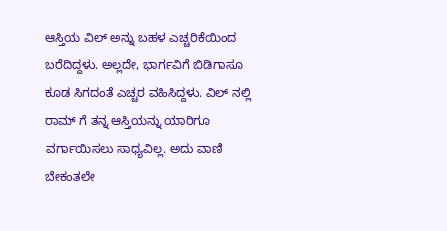ಆಸ್ತಿಯ ವಿಲ್ ಅನ್ನು ಬಹಳ ಎಚ್ಚರಿಕೆಯಿಂದ ಬರೆದಿದ್ದಳು. ಅಲ್ಲದೇ, ಭಾರ್ಗವಿಗೆ ಬಿಡಿಗಾಸೂ ಕೂಡ ಸಿಗದಂತೆ ಎಚ್ಚರ ವಹಿಸಿದ್ದಳು. ವಿಲ್ ನಲ್ಲಿ ರಾಮ್ ಗೆ ತನ್ನ ಆಸ್ತಿಯನ್ನು ಯಾರಿಗೂ ವರ್ಗಾಯಿಸಲು ಸಾಧ್ಯವಿಲ್ಲ. ಅದು ವಾಣಿ ಬೇಕಂತಲೇ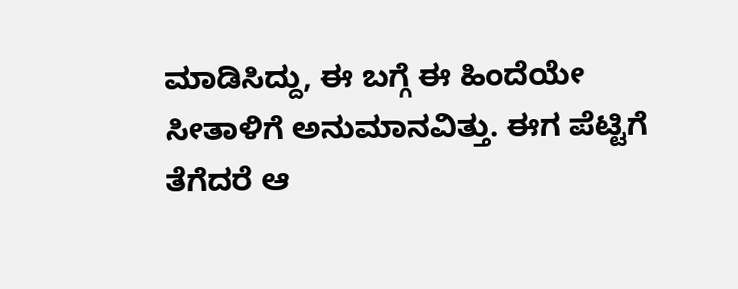ಮಾಡಿಸಿದ್ದು, ಈ ಬಗ್ಗೆ ಈ ಹಿಂದೆಯೇ ಸೀತಾಳಿಗೆ ಅನುಮಾನವಿತ್ತು. ಈಗ ಪೆಟ್ಟಿಗೆ ತೆಗೆದರೆ ಆ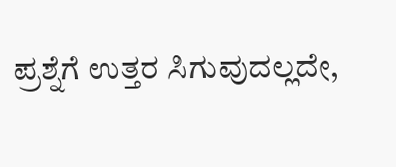ಪ್ರಶ್ನೆಗೆ ಉತ್ತರ ಸಿಗುವುದಲ್ಲದೇ,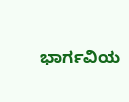ಭಾರ್ಗವಿಯ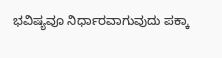ಭವಿಷ್ಯವೂ ನಿರ್ಧಾರವಾಗುವುದು ಪಕ್ಕಾ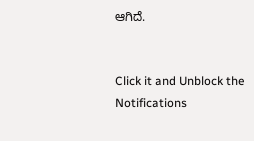ಆಗಿದೆ.


Click it and Unblock the Notifications